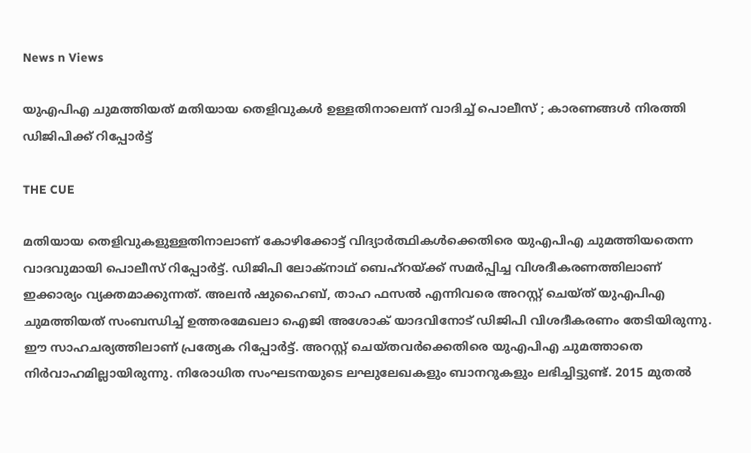News n Views

യുഎപിഎ ചുമത്തിയത് മതിയായ തെളിവുകള്‍ ഉള്ളതിനാലെന്ന് വാദിച്ച് പൊലീസ് ; കാരണങ്ങള്‍ നിരത്തി ഡിജിപിക്ക് റിപ്പോര്‍ട്ട്

THE CUE

മതിയായ തെളിവുകളുള്ളതിനാലാണ് കോഴിക്കോട്ട് വിദ്യാര്‍ത്ഥികള്‍ക്കെതിരെ യുഎപിഎ ചുമത്തിയതെന്ന വാദവുമായി പൊലീസ് റിപ്പോര്‍ട്ട്. ഡിജിപി ലോക്‌നാഥ് ബെഹ്‌റയ്ക്ക് സമര്‍പ്പിച്ച വിശദീകരണത്തിലാണ് ഇക്കാര്യം വ്യക്തമാക്കുന്നത്. അലന്‍ ഷുഹൈബ്, താഹ ഫസല്‍ എന്നിവരെ അറസ്റ്റ് ചെയ്ത് യുഎപിഎ ചുമത്തിയത് സംബന്ധിച്ച് ഉത്തരമേഖലാ ഐജി അശോക് യാദവിനോട് ഡിജിപി വിശദീകരണം തേടിയിരുന്നു. ഈ സാഹചര്യത്തിലാണ് പ്രത്യേക റിപ്പോര്‍ട്ട്. അറസ്റ്റ് ചെയ്തവര്‍ക്കെതിരെ യുഎപിഎ ചുമത്താതെ നിര്‍വാഹമില്ലായിരുന്നു. നിരോധിത സംഘടനയുടെ ലഘുലേഖകളും ബാനറുകളും ലഭിച്ചിട്ടുണ്ട്. 2015 മുതല്‍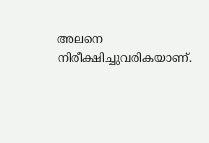അലനെ നിരീക്ഷിച്ചുവരികയാണ്.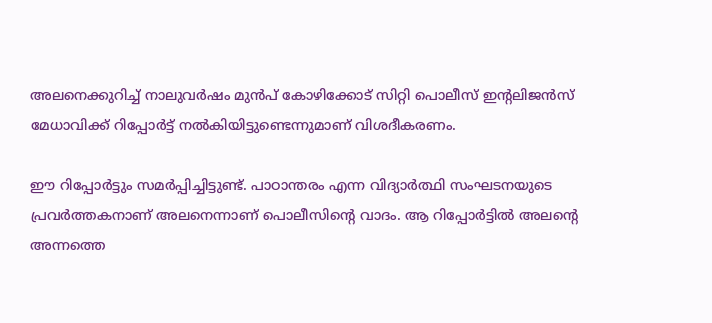അലനെക്കുറിച്ച് നാലുവര്‍ഷം മുന്‍പ് കോഴിക്കോട് സിറ്റി പൊലീസ് ഇന്റലിജന്‍സ് മേധാവിക്ക് റിപ്പോര്‍ട്ട് നല്‍കിയിട്ടുണ്ടെന്നുമാണ് വിശദീകരണം.

ഈ റിപ്പോര്‍ട്ടും സമര്‍പ്പിച്ചിട്ടുണ്ട്. പാഠാന്തരം എന്ന വിദ്യാര്‍ത്ഥി സംഘടനയുടെ പ്രവര്‍ത്തകനാണ് അലനെന്നാണ് പൊലീസിന്റെ വാദം. ആ റിപ്പോര്‍ട്ടില്‍ അലന്റെ അന്നത്തെ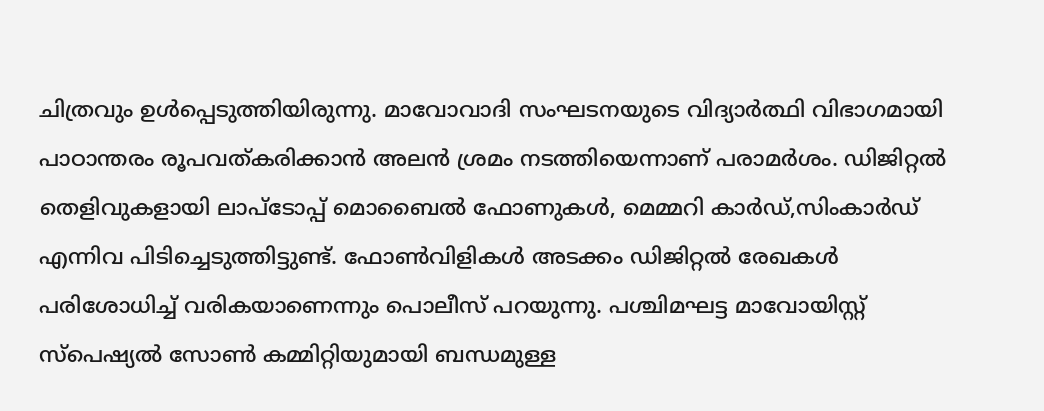ചിത്രവും ഉള്‍പ്പെടുത്തിയിരുന്നു. മാവോവാദി സംഘടനയുടെ വിദ്യാര്‍ത്ഥി വിഭാഗമായി പാഠാന്തരം രൂപവത്കരിക്കാന്‍ അലന്‍ ശ്രമം നടത്തിയെന്നാണ് പരാമര്‍ശം. ഡിജിറ്റല്‍ തെളിവുകളായി ലാപ്‌ടോപ്പ് മൊബൈല്‍ ഫോണുകള്‍, മെമ്മറി കാര്‍ഡ്,സിംകാര്‍ഡ് എന്നിവ പിടിച്ചെടുത്തിട്ടുണ്ട്. ഫോണ്‍വിളികള്‍ അടക്കം ഡിജിറ്റല്‍ രേഖകള്‍ പരിശോധിച്ച് വരികയാണെന്നും പൊലീസ് പറയുന്നു. പശ്ചിമഘട്ട മാവോയിസ്റ്റ് സ്‌പെഷ്യല്‍ സോണ്‍ കമ്മിറ്റിയുമായി ബന്ധമുള്ള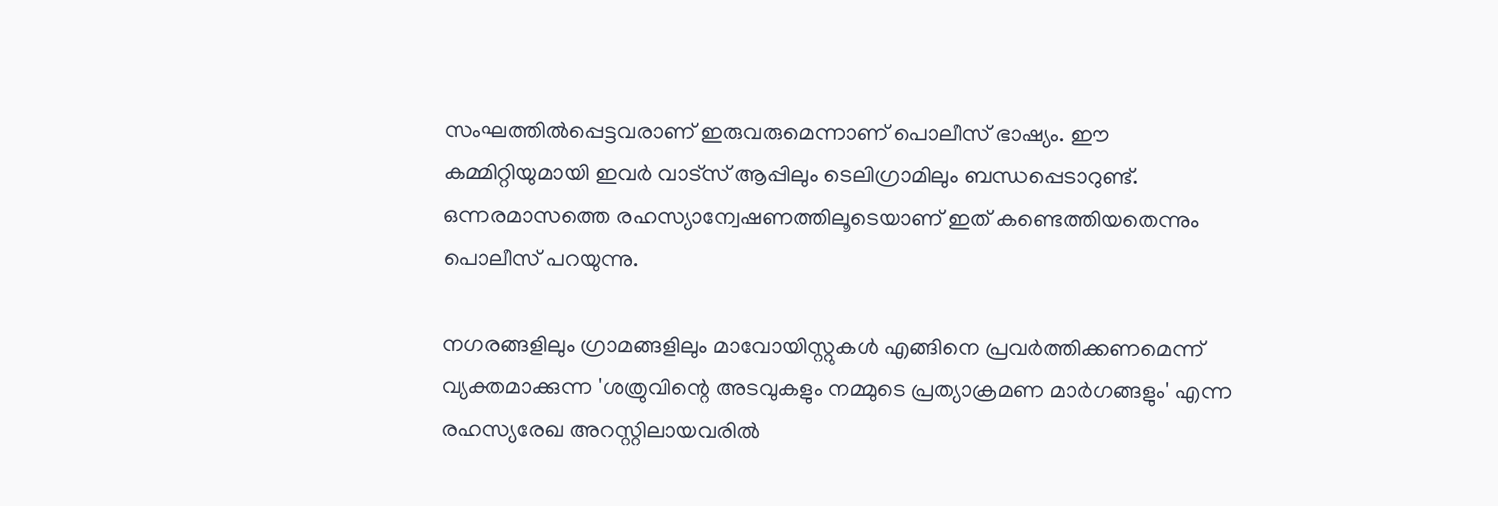സംഘത്തില്‍പ്പെട്ടവരാണ് ഇരുവരുമെന്നാണ് പൊലീസ് ഭാഷ്യം. ഈ കമ്മിറ്റിയുമായി ഇവര്‍ വാട്‌സ് ആപ്പിലും ടെലിഗ്രാമിലും ബന്ധപ്പെടാറുണ്ട്. ഒന്നരമാസത്തെ രഹസ്യാന്വേഷണത്തിലൂടെയാണ് ഇത് കണ്ടെത്തിയതെന്നും പൊലീസ് പറയുന്നു.

നഗരങ്ങളിലും ഗ്രാമങ്ങളിലും മാവോയിസ്റ്റുകള്‍ എങ്ങിനെ പ്രവര്‍ത്തിക്കണമെന്ന് വ്യക്തമാക്കുന്ന 'ശത്രുവിന്റെ അടവുകളും നമ്മുടെ പ്രത്യാക്രമണ മാര്‍ഗങ്ങളും' എന്ന രഹസ്യരേഖ അറസ്റ്റിലായവരില്‍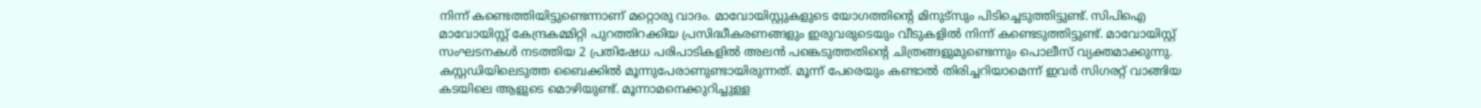നിന്ന് കണ്ടെത്തിയിട്ടുണ്ടെന്നാണ് മറ്റൊരു വാദം. മാവോയിസ്റ്റുകളുടെ യോഗത്തിന്റെ മിനുട്‌സും പിടിച്ചെടുത്തിട്ടുണ്ട്. സിപിഐ മാവോയിസ്റ്റ് കേന്ദ്രകമ്മിറ്റി പുറത്തിറക്കിയ പ്രസിദ്ധീകരണങ്ങളും ഇരുവരുടെയും വീടുകളില്‍ നിന്ന് കണ്ടെടുത്തിട്ടുണ്ട്. മാവോയിസ്റ്റ് സംഘടനകള്‍ നടത്തിയ 2 പ്രതിഷേധ പരിപാടികളില്‍ അലന്‍ പങ്കെടുത്തതിന്റെ ചിത്രങ്ങളുമുണ്ടെന്നും പൊലീസ് വ്യക്തമാക്കുന്നു. കസ്റ്റഡിയിലെടുത്ത ബൈക്കില്‍ മൂന്നുപേരാണുണ്ടായിരുന്നത്. മൂന്ന് പേരെയും കണ്ടാല്‍ തിരിച്ചറിയാമെന്ന് ഇവര്‍ സിഗരറ്റ് വാങ്ങിയ കടയിലെ ആളുടെ മൊഴിയുണ്ട്. മൂന്നാമനെക്കുറിച്ചുള്ള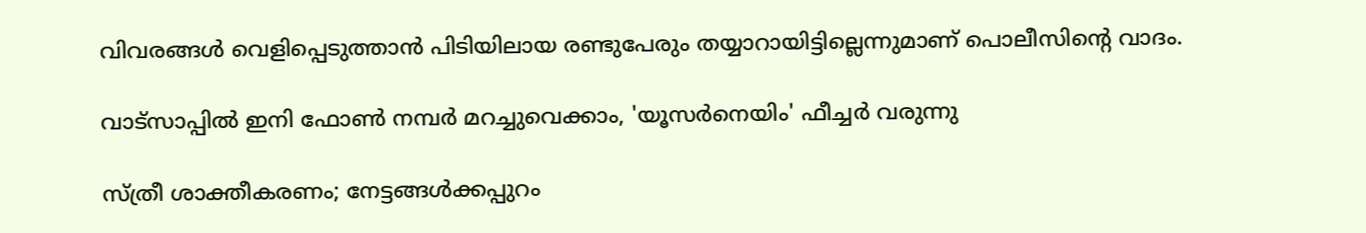വിവരങ്ങള്‍ വെളിപ്പെടുത്താന്‍ പിടിയിലായ രണ്ടുപേരും തയ്യാറായിട്ടില്ലെന്നുമാണ് പൊലീസിന്റെ വാദം.

വാട്‌സാപ്പിൽ ഇനി ഫോൺ നമ്പർ മറച്ചുവെക്കാം, 'യൂസർനെയിം' ഫീച്ചർ വരുന്നു

സ്ത്രീ ശാക്തീകരണം; നേട്ടങ്ങള്‍ക്കപ്പുറം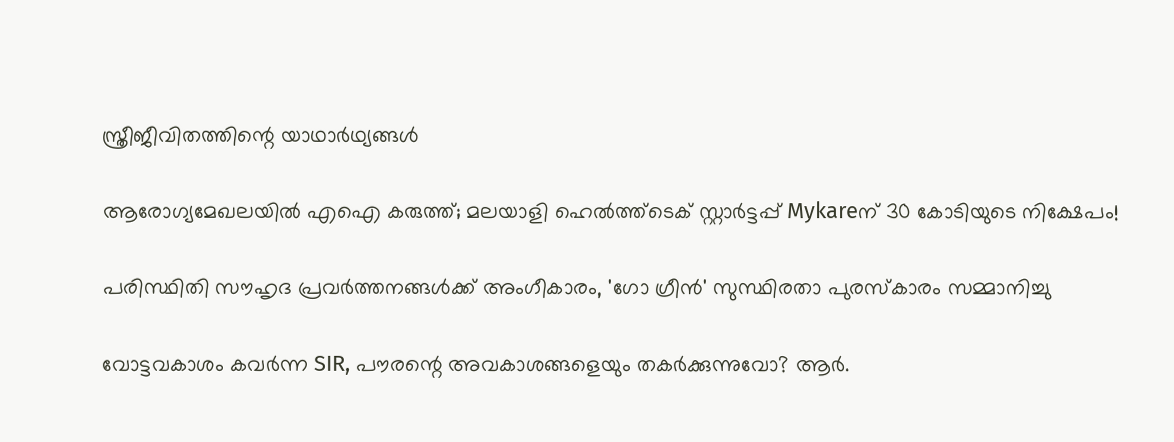സ്ത്രീജീവിതത്തിന്റെ യാഥാര്‍ഥ്യങ്ങള്‍

ആരോഗ്യമേഖലയിൽ എഐ കരുത്ത്; മലയാളി ഹെൽത്ത്‌ടെക് സ്റ്റാർട്ടപ്പ് Mykareന് 30 കോടിയുടെ നിക്ഷേപം!

പരിസ്ഥിതി സൗഹൃദ പ്രവർത്തനങ്ങൾക്ക് അംഗീകാരം, 'ഗോ ഗ്രീൻ' സുസ്ഥിരതാ പുരസ്കാരം സമ്മാനിച്ചു

വോട്ടവകാശം കവർന്ന SIR, പൗരന്റെ അവകാശങ്ങളെയും തകർക്കുന്നുവോ? ആർ.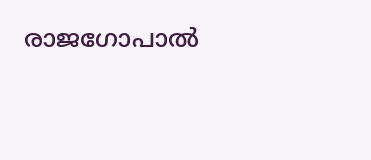രാജഗോപാൽ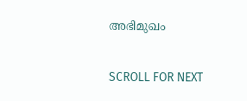അഭിമുഖം

SCROLL FOR NEXT